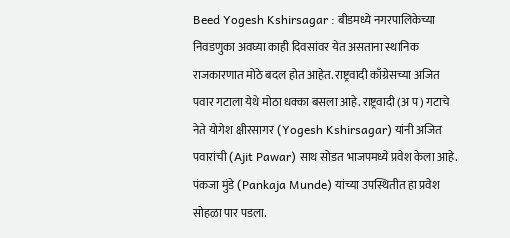Beed Yogesh Kshirsagar : बीडमध्ये नगरपालिकेच्या निवडणुका अवघ्या काही दिवसांवर येत असताना स्थानिक राजकारणात मोठे बदल होत आहेत. राष्ट्रवादी काँग्रेसच्या अजित पवार गटाला येथे मोठा धक्का बसला आहे. राष्ट्रवादी (अ प) गटाचे नेते योगेश क्षीरसागर (Yogesh Kshirsagar) यांनी अजित पवारांची (Ajit Pawar) साथ सोडत भाजपमध्ये प्रवेश केला आहे. पंकजा मुंडे (Pankaja Munde) यांच्या उपस्थितीत हा प्रवेश सोहळा पार पडला.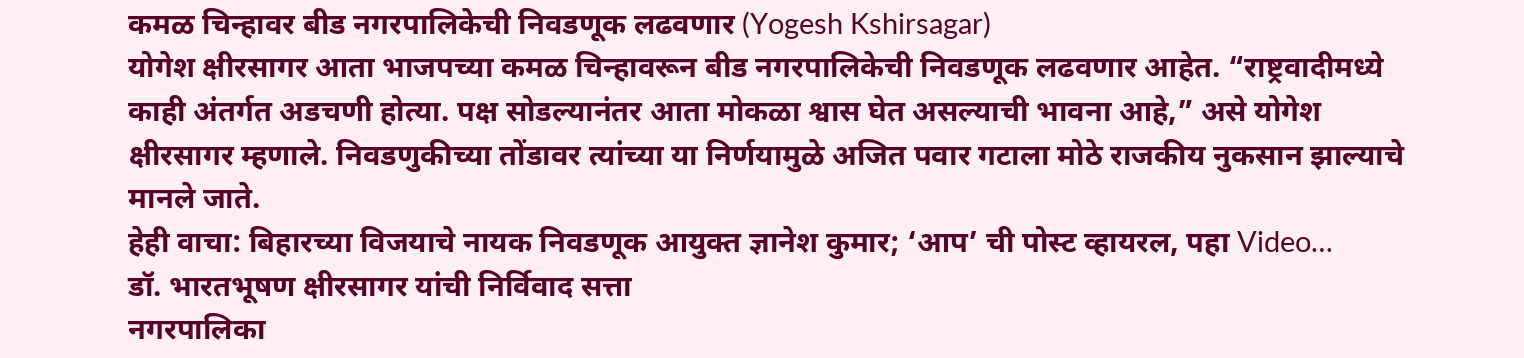कमळ चिन्हावर बीड नगरपालिकेची निवडणूक लढवणार (Yogesh Kshirsagar)
योगेश क्षीरसागर आता भाजपच्या कमळ चिन्हावरून बीड नगरपालिकेची निवडणूक लढवणार आहेत. “राष्ट्रवादीमध्ये काही अंतर्गत अडचणी होत्या. पक्ष सोडल्यानंतर आता मोकळा श्वास घेत असल्याची भावना आहे,” असे योगेश क्षीरसागर म्हणाले. निवडणुकीच्या तोंडावर त्यांच्या या निर्णयामुळे अजित पवार गटाला मोठे राजकीय नुकसान झाल्याचे मानले जाते.
हेही वाचा: बिहारच्या विजयाचे नायक निवडणूक आयुक्त ज्ञानेश कुमार; ‘आप’ ची पोस्ट व्हायरल, पहा Video…
डॉ. भारतभूषण क्षीरसागर यांची निर्विवाद सत्ता
नगरपालिका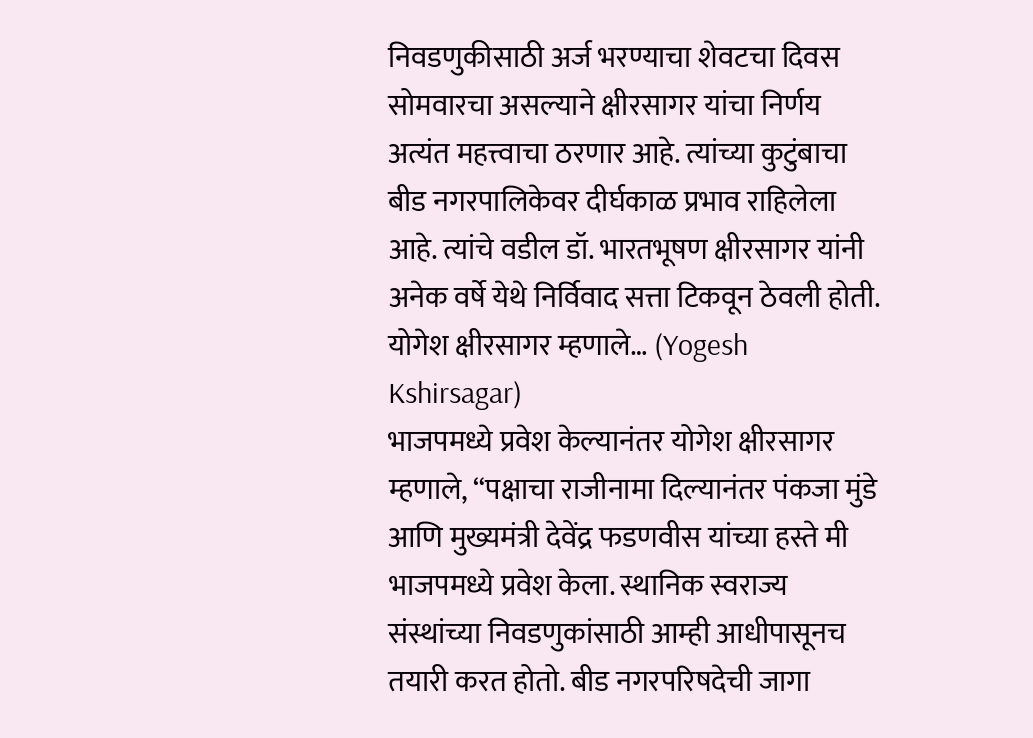निवडणुकीसाठी अर्ज भरण्याचा शेवटचा दिवस सोमवारचा असल्याने क्षीरसागर यांचा निर्णय अत्यंत महत्त्वाचा ठरणार आहे. त्यांच्या कुटुंबाचा बीड नगरपालिकेवर दीर्घकाळ प्रभाव राहिलेला आहे. त्यांचे वडील डॉ. भारतभूषण क्षीरसागर यांनी अनेक वर्षे येथे निर्विवाद सत्ता टिकवून ठेवली होती.
योगेश क्षीरसागर म्हणाले… (Yogesh Kshirsagar)
भाजपमध्ये प्रवेश केल्यानंतर योगेश क्षीरसागर म्हणाले, “पक्षाचा राजीनामा दिल्यानंतर पंकजा मुंडे आणि मुख्यमंत्री देवेंद्र फडणवीस यांच्या हस्ते मी भाजपमध्ये प्रवेश केला. स्थानिक स्वराज्य संस्थांच्या निवडणुकांसाठी आम्ही आधीपासूनच तयारी करत होतो. बीड नगरपरिषदेची जागा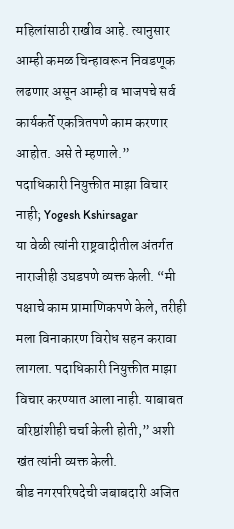महिलांसाठी राखीव आहे. त्यानुसार आम्ही कमळ चिन्हावरून निवडणूक लढणार असून आम्ही व भाजपचे सर्व कार्यकर्ते एकत्रितपणे काम करणार आहोत. असे ते म्हणाले.”
पदाधिकारी नियुक्तीत माझा विचार नाही; Yogesh Kshirsagar
या वेळी त्यांनी राष्ट्रवादीतील अंतर्गत नाराजीही उघडपणे व्यक्त केली. “मी पक्षाचे काम प्रामाणिकपणे केले, तरीही मला विनाकारण विरोध सहन करावा लागला. पदाधिकारी नियुक्तीत माझा विचार करण्यात आला नाही. याबाबत वरिष्ठांशीही चर्चा केली होती,” अशी खंत त्यांनी व्यक्त केली.
बीड नगरपरिषदेची जबाबदारी अजित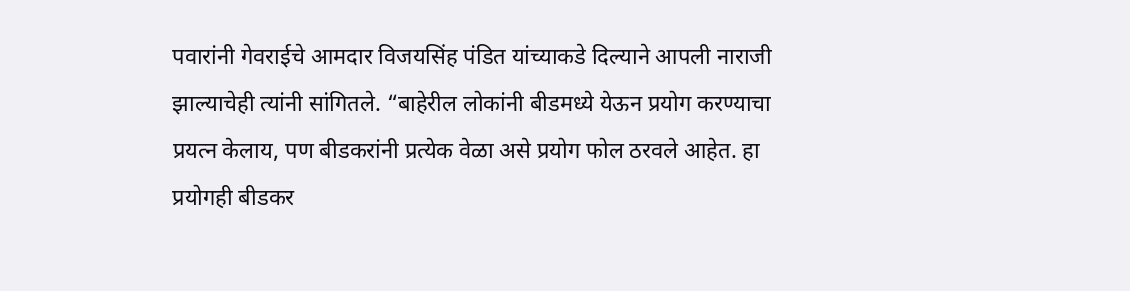पवारांनी गेवराईचे आमदार विजयसिंह पंडित यांच्याकडे दिल्याने आपली नाराजी झाल्याचेही त्यांनी सांगितले. “बाहेरील लोकांनी बीडमध्ये येऊन प्रयोग करण्याचा प्रयत्न केलाय, पण बीडकरांनी प्रत्येक वेळा असे प्रयोग फोल ठरवले आहेत. हा प्रयोगही बीडकर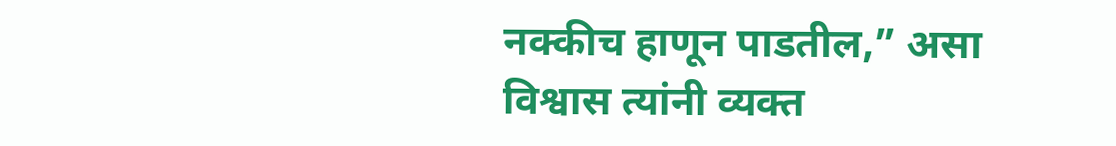नक्कीच हाणून पाडतील,” असा विश्वास त्यांनी व्यक्त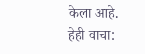केला आहे.
हेही वाचा: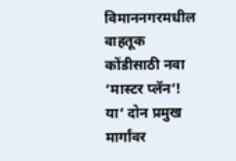विमाननगरमधील वाहतूक कोंडीसाठी नवा ‘मास्टर प्लॅन’! या’ दोन प्रमुख मार्गांवर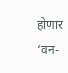होणार ‘वन-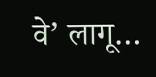वे’ लागू…